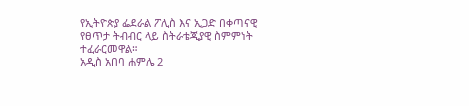የኢትዮጵያ ፌደራል ፖሊስ እና ኢጋድ በቀጣናዊ የፀጥታ ትብብር ላይ ስትራቴጂያዊ ስምምነት ተፈራርመዋል።
አዲስ አበባ ሐምሌ 2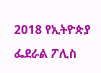2018 የኢትዮጵያ ፌደራል ፖሊስ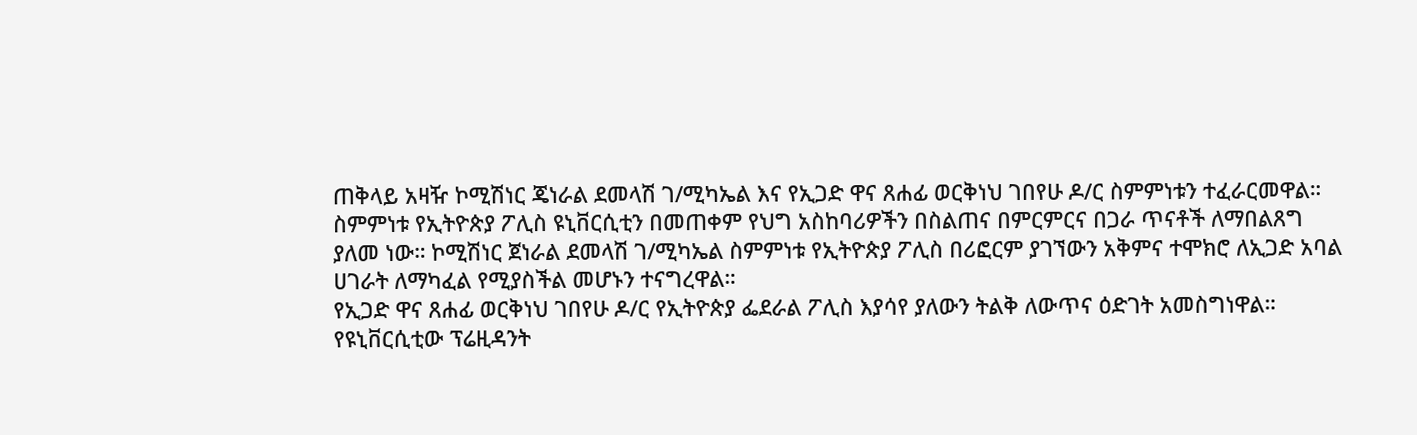ጠቅላይ አዛዥ ኮሚሽነር ጄነራል ደመላሽ ገ/ሚካኤል እና የኢጋድ ዋና ጸሐፊ ወርቅነህ ገበየሁ ዶ/ር ስምምነቱን ተፈራርመዋል።
ስምምነቱ የኢትዮጵያ ፖሊስ ዩኒቨርሲቲን በመጠቀም የህግ አስከባሪዎችን በስልጠና በምርምርና በጋራ ጥናቶች ለማበልጸግ ያለመ ነው። ኮሚሽነር ጀነራል ደመላሽ ገ/ሚካኤል ስምምነቱ የኢትዮጵያ ፖሊስ በሪፎርም ያገኘውን አቅምና ተሞክሮ ለኢጋድ አባል ሀገራት ለማካፈል የሚያስችል መሆኑን ተናግረዋል።
የኢጋድ ዋና ጸሐፊ ወርቅነህ ገበየሁ ዶ/ር የኢትዮጵያ ፌደራል ፖሊስ እያሳየ ያለውን ትልቅ ለውጥና ዕድገት አመስግነዋል። የዩኒቨርሲቲው ፕሬዚዳንት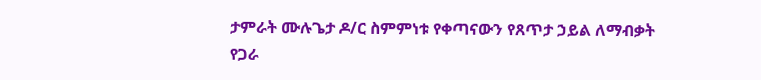ታምራት ሙሉጌታ ዶ/ር ስምምነቱ የቀጣናውን የጸጥታ ኃይል ለማብቃት የጋራ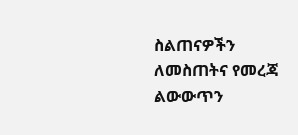ስልጠናዎችን ለመስጠትና የመረጃ ልውውጥን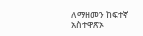ለማዘመን ከፍተኛ አስተዋጽኦ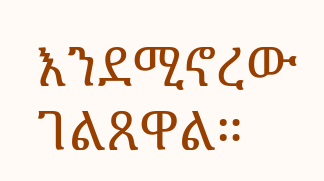እንደሚኖረው ገልጸዋል።